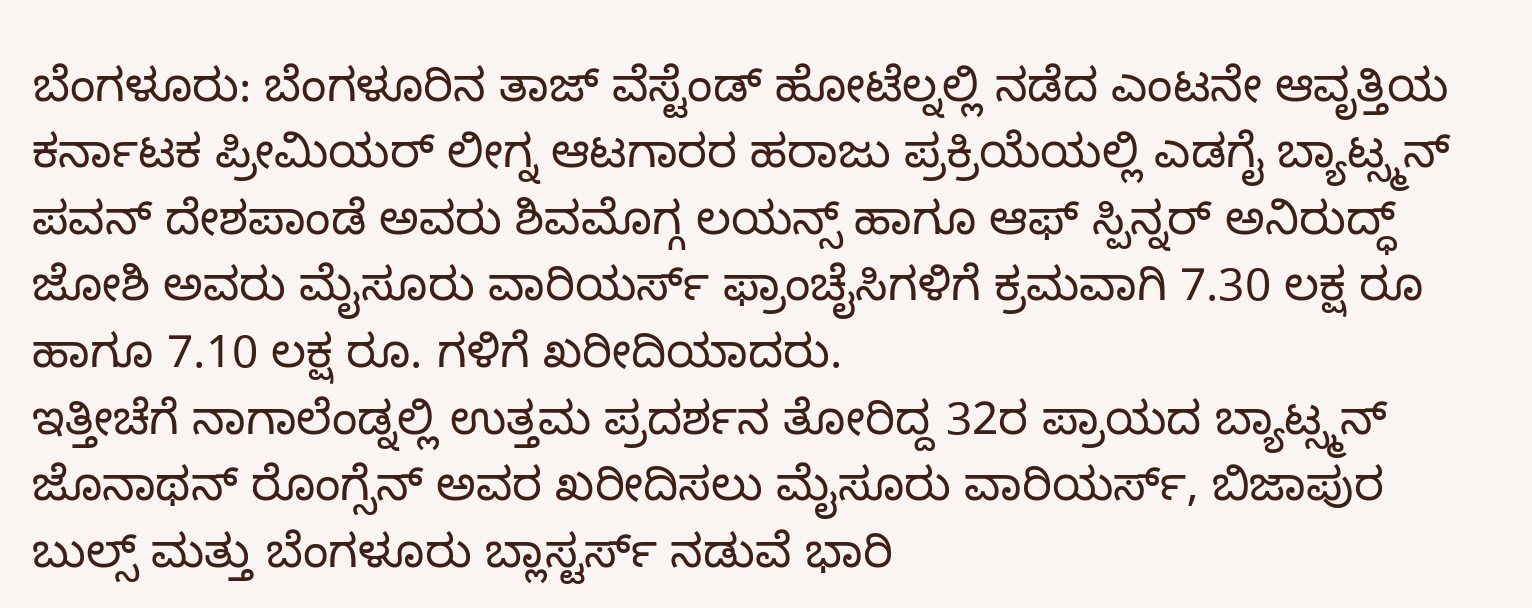ಬೆಂಗಳೂರು: ಬೆಂಗಳೂರಿನ ತಾಜ್ ವೆಸ್ಟೆಂಡ್ ಹೋಟೆಲ್ನಲ್ಲಿ ನಡೆದ ಎಂಟನೇ ಆವೃತ್ತಿಯ ಕರ್ನಾಟಕ ಪ್ರೀಮಿಯರ್ ಲೀಗ್ನ ಆಟಗಾರರ ಹರಾಜು ಪ್ರಕ್ರಿಯೆಯಲ್ಲಿ ಎಡಗೈ ಬ್ಯಾಟ್ಸ್ಮನ್ ಪವನ್ ದೇಶಪಾಂಡೆ ಅವರು ಶಿವಮೊಗ್ಗ ಲಯನ್ಸ್ ಹಾಗೂ ಆಫ್ ಸ್ಪಿನ್ನರ್ ಅನಿರುದ್ಧ್ ಜೋಶಿ ಅವರು ಮೈಸೂರು ವಾರಿಯರ್ಸ್ ಫ್ರಾಂಚೈಸಿಗಳಿಗೆ ಕ್ರಮವಾಗಿ 7.30 ಲಕ್ಷ ರೂ ಹಾಗೂ 7.10 ಲಕ್ಷ ರೂ. ಗಳಿಗೆ ಖರೀದಿಯಾದರು.
ಇತ್ತೀಚೆಗೆ ನಾಗಾಲೆಂಡ್ನಲ್ಲಿ ಉತ್ತಮ ಪ್ರದರ್ಶನ ತೋರಿದ್ದ 32ರ ಪ್ರಾಯದ ಬ್ಯಾಟ್ಸ್ಮನ್ ಜೊನಾಥನ್ ರೊಂಗ್ಸೆನ್ ಅವರ ಖರೀದಿಸಲು ಮೈಸೂರು ವಾರಿಯರ್ಸ್, ಬಿಜಾಪುರ ಬುಲ್ಸ್ ಮತ್ತು ಬೆಂಗಳೂರು ಬ್ಲಾಸ್ಟರ್ಸ್ ನಡುವೆ ಭಾರಿ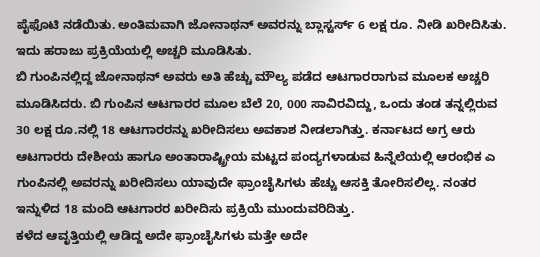ಪೈಫೊಟಿ ನಡೆಯಿತು. ಅಂತಿಮವಾಗಿ ಜೋನಾಥನ್ ಅವರನ್ನು ಬ್ಲಾಸ್ಟರ್ಸ್ 6 ಲಕ್ಷ ರೂ. ನೀಡಿ ಖರೀದಿಸಿತು. ಇದು ಹರಾಜು ಪ್ರಕ್ರಿಯೆಯಲ್ಲಿ ಅಚ್ಚರಿ ಮೂಡಿಸಿತು.
ಬಿ ಗುಂಪಿನಲ್ಲಿದ್ದ ಜೋನಾಥನ್ ಅವರು ಅತಿ ಹೆಚ್ಚು ಮೌಲ್ಯ ಪಡೆದ ಆಟಗಾರರಾಗುವ ಮೂಲಕ ಅಚ್ಚರಿ ಮೂಡಿಸಿದರು. ಬಿ ಗುಂಪಿನ ಆಟಗಾರರ ಮೂಲ ಬೆಲೆ 20, 000 ಸಾವಿರವಿದ್ದು, ಒಂದು ತಂಡ ತನ್ನಲ್ಲಿರುವ 30 ಲಕ್ಷ ರೂ.ನಲ್ಲಿ 18 ಆಟಗಾರರನ್ನು ಖರೀದಿಸಲು ಅವಕಾಶ ನೀಡಲಾಗಿತ್ತು. ಕರ್ನಾಟದ ಅಗ್ರ ಆರು ಆಟಗಾರರು ದೇಶೀಯ ಹಾಗೂ ಅಂತಾರಾಷ್ಟ್ರೀಯ ಮಟ್ಟದ ಪಂದ್ಯಗಳಾಡುವ ಹಿನ್ನೆಲೆಯಲ್ಲಿ ಆರಂಭಿಕ ಎ ಗುಂಪಿನಲ್ಲಿ ಅವರನ್ನು ಖರೀದಿಸಲು ಯಾವುದೇ ಫ್ರಾಂಚೈಸಿಗಳು ಹೆಚ್ಚು ಆಸಕ್ತಿ ತೋರಿಸಲಿಲ್ಲ. ನಂತರ ಇನ್ನುಳಿದ 18 ಮಂದಿ ಆಟಗಾರರ ಖರೀದಿಸು ಪ್ರಕ್ರಿಯೆ ಮುಂದುವರಿದಿತ್ತು.
ಕಳೆದ ಆವೃತ್ತಿಯಲ್ಲಿ ಆಡಿದ್ದ ಅದೇ ಫ್ರಾಂಚೈಸಿಗಳು ಮತ್ತೇ ಅದೇ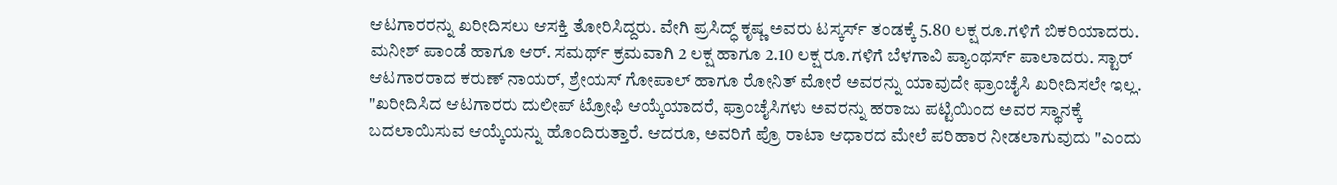ಆಟಗಾರರನ್ನು ಖರೀದಿಸಲು ಆಸಕ್ತಿ ತೋರಿಸಿದ್ದರು. ವೇಗಿ ಪ್ರಸಿದ್ಧ್ ಕೃಷ್ಣ ಅವರು ಟಸ್ಕರ್ಸ್ ತಂಡಕ್ಕೆ 5.80 ಲಕ್ಷ ರೂ.ಗಳಿಗೆ ಬಿಕರಿಯಾದರು. ಮನೀಶ್ ಪಾಂಡೆ ಹಾಗೂ ಆರ್. ಸಮರ್ಥ್ ಕ್ರಮವಾಗಿ 2 ಲಕ್ಷ ಹಾಗೂ 2.10 ಲಕ್ಷ ರೂ.ಗಳಿಗೆ ಬೆಳಗಾವಿ ಪ್ಯಾಂಥರ್ಸ್ ಪಾಲಾದರು. ಸ್ಟಾರ್ ಆಟಗಾರರಾದ ಕರುಣ್ ನಾಯರ್, ಶ್ರೇಯಸ್ ಗೋಪಾಲ್ ಹಾಗೂ ರೋನಿತ್ ಮೋರೆ ಅವರನ್ನು ಯಾವುದೇ ಫ್ರಾಂಚೈಸಿ ಖರೀದಿಸಲೇ ಇಲ್ಲ.
"ಖರೀದಿಸಿದ ಆಟಗಾರರು ದುಲೀಪ್ ಟ್ರೋಫಿ ಆಯ್ಕೆಯಾದರೆ, ಫ್ರಾಂಚೈಸಿಗಳು ಅವರನ್ನು ಹರಾಜು ಪಟ್ಟಿಯಿಂದ ಅವರ ಸ್ಥಾನಕ್ಕೆ ಬದಲಾಯಿಸುವ ಆಯ್ಕೆಯನ್ನು ಹೊಂದಿರುತ್ತಾರೆ. ಆದರೂ, ಅವರಿಗೆ ಪ್ರೊ ರಾಟಾ ಆಧಾರದ ಮೇಲೆ ಪರಿಹಾರ ನೀಡಲಾಗುವುದು "ಎಂದು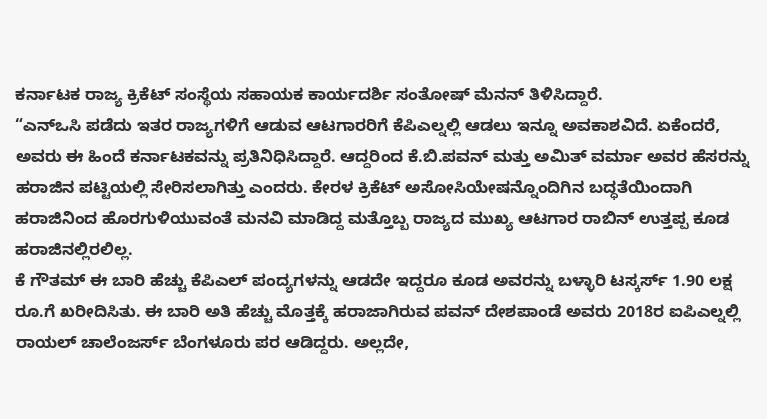ಕರ್ನಾಟಕ ರಾಜ್ಯ ಕ್ರಿಕೆಟ್ ಸಂಸ್ಥೆಯ ಸಹಾಯಕ ಕಾರ್ಯದರ್ಶಿ ಸಂತೋಷ್ ಮೆನನ್ ತಿಳಿಸಿದ್ದಾರೆ.
“ಎನ್ಒಸಿ ಪಡೆದು ಇತರ ರಾಜ್ಯಗಳಿಗೆ ಆಡುವ ಆಟಗಾರರಿಗೆ ಕೆಪಿಎಲ್ನಲ್ಲಿ ಆಡಲು ಇನ್ನೂ ಅವಕಾಶವಿದೆ. ಏಕೆಂದರೆ, ಅವರು ಈ ಹಿಂದೆ ಕರ್ನಾಟಕವನ್ನು ಪ್ರತಿನಿಧಿಸಿದ್ದಾರೆ. ಆದ್ದರಿಂದ ಕೆ.ಬಿ.ಪವನ್ ಮತ್ತು ಅಮಿತ್ ವರ್ಮಾ ಅವರ ಹೆಸರನ್ನು ಹರಾಜಿನ ಪಟ್ಟಿಯಲ್ಲಿ ಸೇರಿಸಲಾಗಿತ್ತು ಎಂದರು. ಕೇರಳ ಕ್ರಿಕೆಟ್ ಅಸೋಸಿಯೇಷನ್ನೊಂದಿಗಿನ ಬದ್ಧತೆಯಿಂದಾಗಿ ಹರಾಜಿನಿಂದ ಹೊರಗುಳಿಯುವಂತೆ ಮನವಿ ಮಾಡಿದ್ದ ಮತ್ತೊಬ್ಬ ರಾಜ್ಯದ ಮುಖ್ಯ ಆಟಗಾರ ರಾಬಿನ್ ಉತ್ತಪ್ಪ ಕೂಡ ಹರಾಜಿನಲ್ಲಿರಲಿಲ್ಲ.
ಕೆ ಗೌತಮ್ ಈ ಬಾರಿ ಹೆಚ್ಚು ಕೆಪಿಎಲ್ ಪಂದ್ಯಗಳನ್ನು ಆಡದೇ ಇದ್ದರೂ ಕೂಡ ಅವರನ್ನು ಬಳ್ಳಾರಿ ಟಸ್ಕರ್ಸ್ 1.90 ಲಕ್ಷ ರೂ.ಗೆ ಖರೀದಿಸಿತು. ಈ ಬಾರಿ ಅತಿ ಹೆಚ್ಚು ಮೊತ್ತಕ್ಕೆ ಹರಾಜಾಗಿರುವ ಪವನ್ ದೇಶಪಾಂಡೆ ಅವರು 2018ರ ಐಪಿಎಲ್ನಲ್ಲಿ ರಾಯಲ್ ಚಾಲೆಂಜರ್ಸ್ ಬೆಂಗಳೂರು ಪರ ಆಡಿದ್ದರು. ಅಲ್ಲದೇ,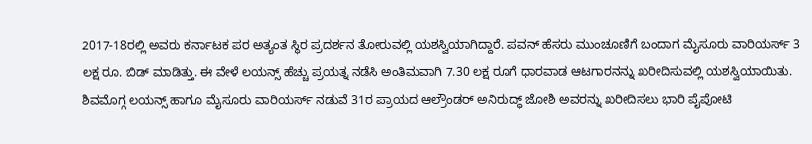2017-18ರಲ್ಲಿ ಅವರು ಕರ್ನಾಟಕ ಪರ ಅತ್ಯಂತ ಸ್ಥಿರ ಪ್ರದರ್ಶನ ತೋರುವಲ್ಲಿ ಯಶಸ್ವಿಯಾಗಿದ್ದಾರೆ. ಪವನ್ ಹೆಸರು ಮುಂಚೂಣಿಗೆ ಬಂದಾಗ ಮೈಸೂರು ವಾರಿಯರ್ಸ್ 3 ಲಕ್ಷ ರೂ. ಬಿಡ್ ಮಾಡಿತ್ತು. ಈ ವೇಳೆ ಲಯನ್ಸ್ ಹೆಚ್ಚು ಪ್ರಯತ್ನ ನಡೆಸಿ ಅಂತಿಮವಾಗಿ 7.30 ಲಕ್ಷ ರೂಗೆ ಧಾರವಾಡ ಆಟಗಾರನನ್ನು ಖರೀದಿಸುವಲ್ಲಿ ಯಶಸ್ವಿಯಾಯಿತು.
ಶಿವಮೊಗ್ಗ ಲಯನ್ಸ್ ಹಾಗೂ ಮೈಸೂರು ವಾರಿಯರ್ಸ್ ನಡುವೆ 31ರ ಪ್ರಾಯದ ಆಲ್ರೌಂಡರ್ ಅನಿರುದ್ಧ್ ಜೋಶಿ ಅವರನ್ನು ಖರೀದಿಸಲು ಭಾರಿ ಪೈಪೋಟಿ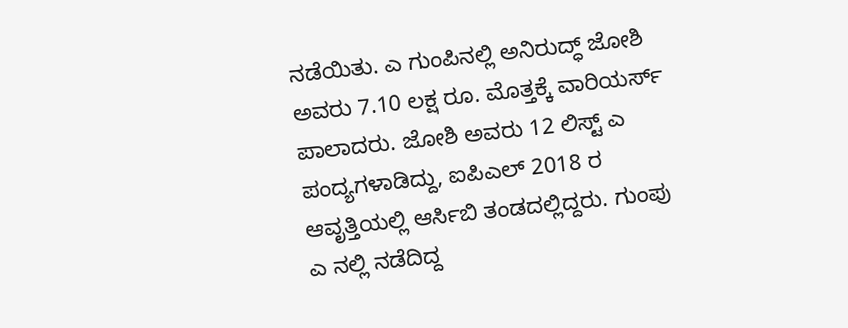ನಡೆಯಿತು. ಎ ಗುಂಪಿನಲ್ಲಿ ಅನಿರುದ್ಧ್ ಜೋಶಿ ಅವರು 7.10 ಲಕ್ಷ ರೂ. ಮೊತ್ತಕ್ಕೆ ವಾರಿಯರ್ಸ್ ಪಾಲಾದರು. ಜೋಶಿ ಅವರು 12 ಲಿಸ್ಟ್ ಎ ಪಂದ್ಯಗಳಾಡಿದ್ದು, ಐಪಿಎಲ್ 2018 ರ ಆವೃತ್ತಿಯಲ್ಲಿ ಆರ್ಸಿಬಿ ತಂಡದಲ್ಲಿದ್ದರು. ಗುಂಪು ಎ ನಲ್ಲಿ ನಡೆದಿದ್ದ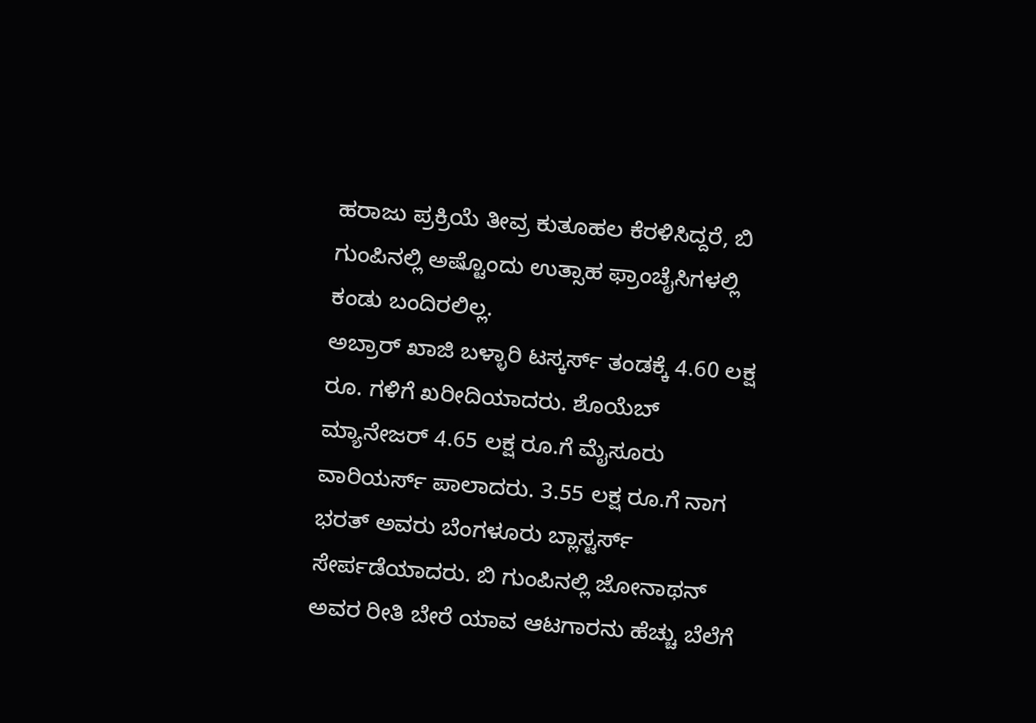ಹರಾಜು ಪ್ರಕ್ರಿಯೆ ತೀವ್ರ ಕುತೂಹಲ ಕೆರಳಿಸಿದ್ದರೆ, ಬಿ ಗುಂಪಿನಲ್ಲಿ ಅಷ್ಟೊಂದು ಉತ್ಸಾಹ ಫ್ರಾಂಚೈಸಿಗಳಲ್ಲಿ ಕಂಡು ಬಂದಿರಲಿಲ್ಲ.
ಅಬ್ರಾರ್ ಖಾಜಿ ಬಳ್ಳಾರಿ ಟಸ್ಕರ್ಸ್ ತಂಡಕ್ಕೆ 4.60 ಲಕ್ಷ ರೂ. ಗಳಿಗೆ ಖರೀದಿಯಾದರು. ಶೊಯೆಬ್ ಮ್ಯಾನೇಜರ್ 4.65 ಲಕ್ಷ ರೂ.ಗೆ ಮೈಸೂರು ವಾರಿಯರ್ಸ್ ಪಾಲಾದರು. 3.55 ಲಕ್ಷ ರೂ.ಗೆ ನಾಗ ಭರತ್ ಅವರು ಬೆಂಗಳೂರು ಬ್ಲಾಸ್ಟರ್ಸ್ ಸೇರ್ಪಡೆಯಾದರು. ಬಿ ಗುಂಪಿನಲ್ಲಿ ಜೋನಾಥನ್ ಅವರ ರೀತಿ ಬೇರೆ ಯಾವ ಆಟಗಾರನು ಹೆಚ್ಚು ಬೆಲೆಗೆ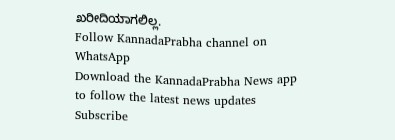ಖರೀದಿಯಾಗಲಿಲ್ಲ.
Follow KannadaPrabha channel on WhatsApp
Download the KannadaPrabha News app to follow the latest news updates
Subscribe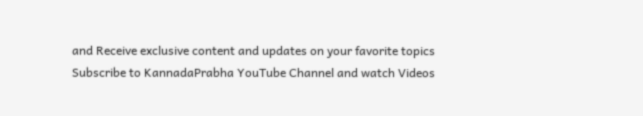and Receive exclusive content and updates on your favorite topics
Subscribe to KannadaPrabha YouTube Channel and watch Videos